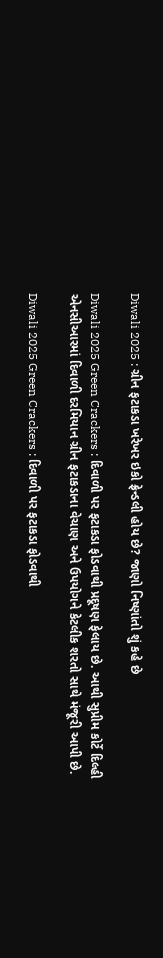Diwali 2025 : ગ્રીન ફટાકડા ખરેખર ઇકો ફ્રેન્ડલી હોય છે? જાણો નિષ્ણાંતો શું કહે છે

Diwali 2025 Green Crackers : દિવાળી પર ફટાકડા ફોડવાથી પ્રદૂષણ ફેલાય છે. આથી સુપ્રીમ કોર્ટે દિલ્હી એનસીઆરમાં દિવાળી દરમિયાન ગ્રીન ફટાકડાના વેચાણ અને ઉપયોગને કેટલીક શરતો સાથે મંજૂરી આપી છે.

Diwali 2025 Green Crackers : દિવાળી પર ફટાકડા ફોડવાથી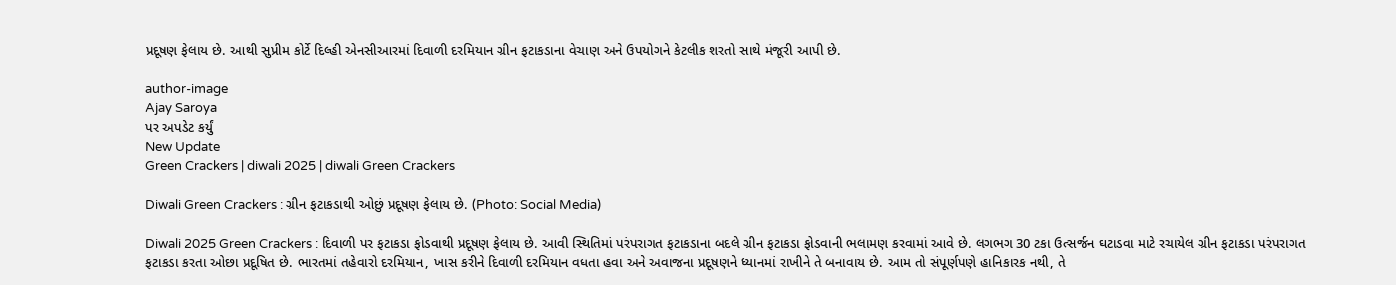પ્રદૂષણ ફેલાય છે. આથી સુપ્રીમ કોર્ટે દિલ્હી એનસીઆરમાં દિવાળી દરમિયાન ગ્રીન ફટાકડાના વેચાણ અને ઉપયોગને કેટલીક શરતો સાથે મંજૂરી આપી છે.

author-image
Ajay Saroya
પર અપડેટ કર્યું
New Update
Green Crackers | diwali 2025 | diwali Green Crackers

Diwali Green Crackers : ગ્રીન ફટાકડાથી ઓછું પ્રદૂષણ ફેલાય છે. (Photo: Social Media)

Diwali 2025 Green Crackers : દિવાળી પર ફટાકડા ફોડવાથી પ્રદૂષણ ફેલાય છે. આવી સ્થિતિમાં પરંપરાગત ફટાકડાના બદલે ગ્રીન ફટાકડા ફોડવાની ભલામણ કરવામાં આવે છે. લગભગ 30 ટકા ઉત્સર્જન ઘટાડવા માટે રચાયેલ ગ્રીન ફટાકડા પરંપરાગત ફટાકડા કરતા ઓછા પ્રદૂષિત છે. ભારતમાં તહેવારો દરમિયાન, ખાસ કરીને દિવાળી દરમિયાન વધતા હવા અને અવાજના પ્રદૂષણને ધ્યાનમાં રાખીને તે બનાવાય છે. આમ તો સંપૂર્ણપણે હાનિકારક નથી, તે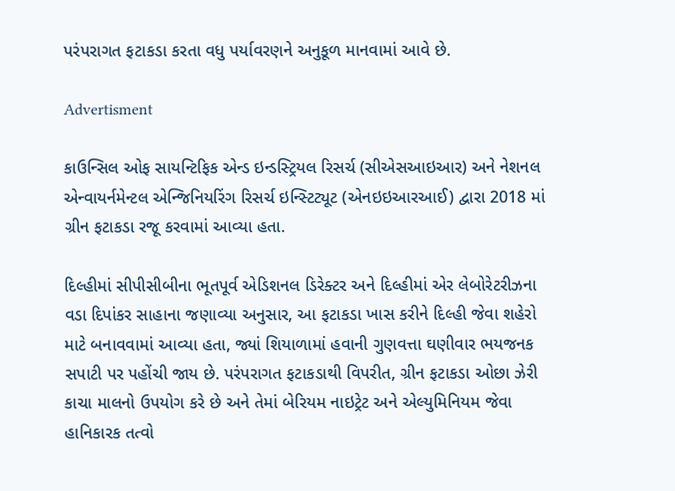પરંપરાગત ફટાકડા કરતા વધુ પર્યાવરણને અનુકૂળ માનવામાં આવે છે.

Advertisment

કાઉન્સિલ ઓફ સાયન્ટિફિક એન્ડ ઇન્ડસ્ટ્રિયલ રિસર્ચ (સીએસઆઇઆર) અને નેશનલ એન્વાયર્નમેન્ટલ એન્જિનિયરિંગ રિસર્ચ ઇન્સ્ટિટ્યૂટ (એનઇઇઆરઆઈ) દ્વારા 2018 માં ગ્રીન ફટાકડા રજૂ કરવામાં આવ્યા હતા.

દિલ્હીમાં સીપીસીબીના ભૂતપૂર્વ એડિશનલ ડિરેક્ટર અને દિલ્હીમાં એર લેબોરેટરીઝના વડા દિપાંકર સાહાના જણાવ્યા અનુસાર, આ ફટાકડા ખાસ કરીને દિલ્હી જેવા શહેરો માટે બનાવવામાં આવ્યા હતા, જ્યાં શિયાળામાં હવાની ગુણવત્તા ઘણીવાર ભયજનક સપાટી પર પહોંચી જાય છે. પરંપરાગત ફટાકડાથી વિપરીત, ગ્રીન ફટાકડા ઓછા ઝેરી કાચા માલનો ઉપયોગ કરે છે અને તેમાં બેરિયમ નાઇટ્રેટ અને એલ્યુમિનિયમ જેવા હાનિકારક તત્વો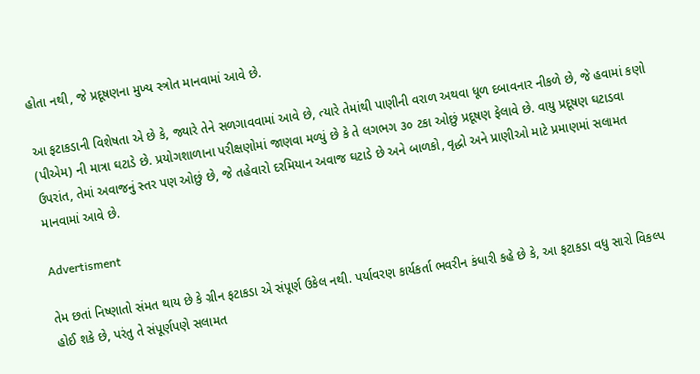હોતા નથી, જે પ્રદૂષણના મુખ્ય સ્ત્રોત માનવામાં આવે છે.

આ ફટાકડાની વિશેષતા એ છે કે, જ્યારે તેને સળગાવવામાં આવે છે, ત્યારે તેમાંથી પાણીની વરાળ અથવા ધૂળ દબાવનાર નીકળે છે, જે હવામાં કણો (પીએમ) ની માત્રા ઘટાડે છે. પ્રયોગશાળાના પરીક્ષણોમાં જાણવા મળ્યું છે કે તે લગભગ ૩૦ ટકા ઓછું પ્રદૂષણ ફેલાવે છે. વાયુ પ્રદૂષણ ઘટાડવા ઉપરાંત, તેમાં અવાજનું સ્તર પણ ઓછું છે, જે તહેવારો દરમિયાન અવાજ ઘટાડે છે અને બાળકો, વૃદ્ધો અને પ્રાણીઓ માટે પ્રમાણમાં સલામત માનવામાં આવે છે.

Advertisment

તેમ છતાં નિષ્ણાતો સંમત થાય છે કે ગ્રીન ફટાકડા એ સંપૂર્ણ ઉકેલ નથી. પર્યાવરણ કાર્યકર્તા ભવરીન કંધારી કહે છે કે, આ ફટાકડા વધુ સારો વિકલ્પ હોઈ શકે છે, પરંતુ તે સંપૂર્ણપણે સલામત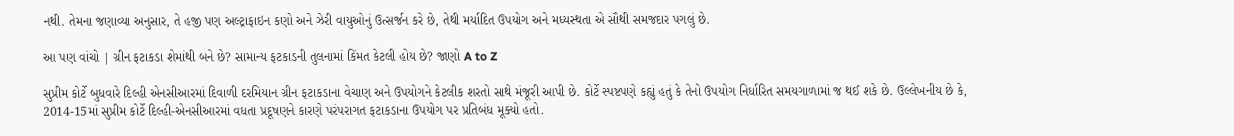નથી. તેમના જણાવ્યા અનુસાર, તે હજી પણ અલ્ટ્રાફાઇન કણો અને ઝેરી વાયુઓનું ઉત્સર્જન કરે છે, તેથી મર્યાદિત ઉપયોગ અને મધ્યસ્થતા એ સૌથી સમજદાર પગલું છે.

આ પણ વાંચો | ગ્રીન ફટાકડા શેમાંથી બને છે? સામાન્ય ફટકાડની તુલનામાં કિંમત કેટલી હોય છે? જાણો A to Z

સુપ્રીમ કોર્ટે બુધવારે દિલ્હી એનસીઆરમાં દિવાળી દરમિયાન ગ્રીન ફટાકડાના વેચાણ અને ઉપયોગને કેટલીક શરતો સાથે મંજૂરી આપી છે. કોર્ટે સ્પષ્ટપણે કહ્યું હતું કે તેનો ઉપયોગ નિર્ધારિત સમયગાળામાં જ થઈ શકે છે. ઉલ્લેખનીય છે કે, 2014-15માં સુપ્રીમ કોર્ટે દિલ્હી-એનસીઆરમાં વધતા પ્રદૂષણને કારણે પરંપરાગત ફટાકડાના ઉપયોગ પર પ્રતિબંધ મૂક્યો હતો.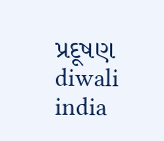પ્રદૂષણ diwali india